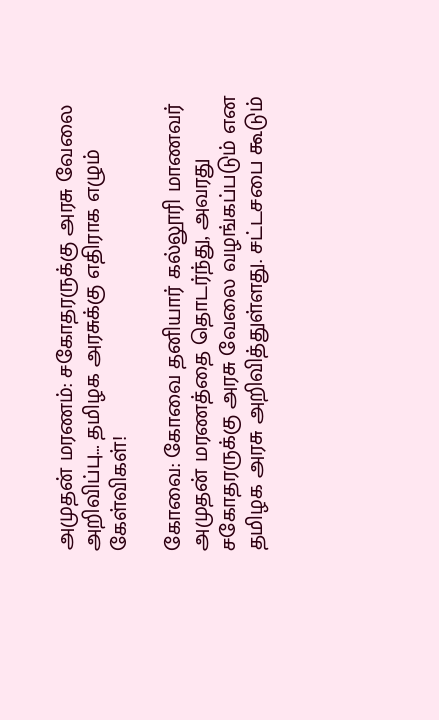அமுதன் மரணம்: சகோதரருக்கு அரசு வேலை அறிவிப்பு… தமிழக அரசுக்கு எதிராக எழும் கேள்விகள்!

கோவை: கோவை தனியார் கல்லூரி மாணவர் அமுதன் மரணத்தை தொடர்ந்து, அவரது சகோதரருக்கு அரசு வேலை வழங்கப்படும் என தமிழக அரசு அறிவித்துள்ளது. சட்டசபை கூடும்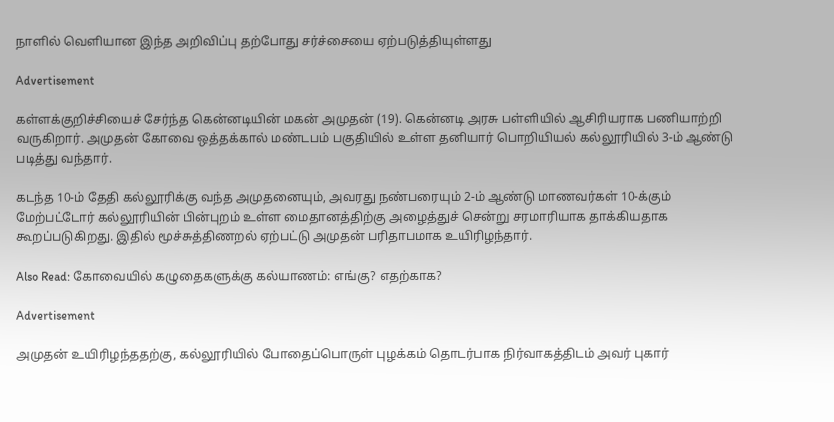நாளில் வெளியான இந்த அறிவிப்பு தற்போது சர்ச்சையை ஏற்படுத்தியுள்ளது

Advertisement

கள்ளக்குறிச்சியைச் சேர்ந்த கென்னடியின் மகன் அமுதன் (19). கென்னடி அரசு பள்ளியில் ஆசிரியராக பணியாற்றி வருகிறார். அமுதன் கோவை ஒத்தக்கால் மண்டபம் பகுதியில் உள்ள தனியார் பொறியியல் கல்லூரியில் 3-ம் ஆண்டு படித்து வந்தார்.

கடந்த 10-ம் தேதி கல்லூரிக்கு வந்த அமுதனையும், அவரது நண்பரையும் 2-ம் ஆண்டு மாணவர்கள் 10-க்கும் மேற்பட்டோர் கல்லூரியின் பின்புறம் உள்ள மைதானத்திற்கு அழைத்துச் சென்று சரமாரியாக தாக்கியதாக கூறப்படுகிறது. இதில் மூச்சுத்திணறல் ஏற்பட்டு அமுதன் பரிதாபமாக உயிரிழந்தார்.

Also Read: கோவையில் கழுதைகளுக்கு கல்யாணம்: எங்கு? எதற்காக?

Advertisement

அமுதன் உயிரிழந்ததற்கு, கல்லூரியில் போதைப்பொருள் புழக்கம் தொடர்பாக நிர்வாகத்திடம் அவர் புகார்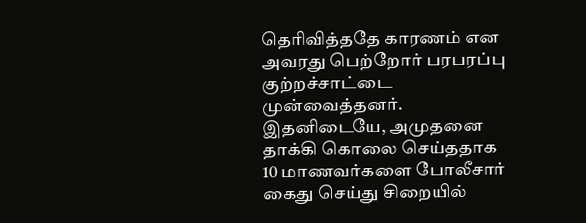தெரிவித்ததே காரணம் என அவரது பெற்றோர் பரபரப்பு குற்றச்சாட்டை முன்வைத்தனர். இதனிடையே, அமுதனை தாக்கி கொலை செய்ததாக 10 மாணவர்களை போலீசார் கைது செய்து சிறையில்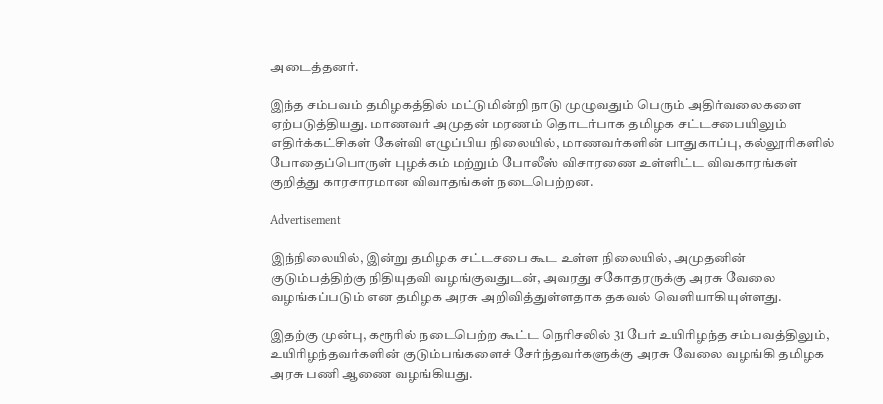அடைத்தனர்.

இந்த சம்பவம் தமிழகத்தில் மட்டுமின்றி நாடு முழுவதும் பெரும் அதிர்வலைகளை ஏற்படுத்தியது. மாணவர் அமுதன் மரணம் தொடர்பாக தமிழக சட்டசபையிலும் எதிர்க்கட்சிகள் கேள்வி எழுப்பிய நிலையில், மாணவர்களின் பாதுகாப்பு, கல்லூரிகளில் போதைப்பொருள் புழக்கம் மற்றும் போலீஸ் விசாரணை உள்ளிட்ட விவகாரங்கள் குறித்து காரசாரமான விவாதங்கள் நடைபெற்றன.

Advertisement

இந்நிலையில், இன்று தமிழக சட்டசபை கூட உள்ள நிலையில், அமுதனின் குடும்பத்திற்கு நிதியுதவி வழங்குவதுடன், அவரது சகோதரருக்கு அரசு வேலை வழங்கப்படும் என தமிழக அரசு அறிவித்துள்ளதாக தகவல் வெளியாகியுள்ளது.

இதற்கு முன்பு, கரூரில் நடைபெற்ற கூட்ட நெரிசலில் 31 பேர் உயிரிழந்த சம்பவத்திலும், உயிரிழந்தவர்களின் குடும்பங்களைச் சேர்ந்தவர்களுக்கு அரசு வேலை வழங்கி தமிழக அரசு பணி ஆணை வழங்கியது.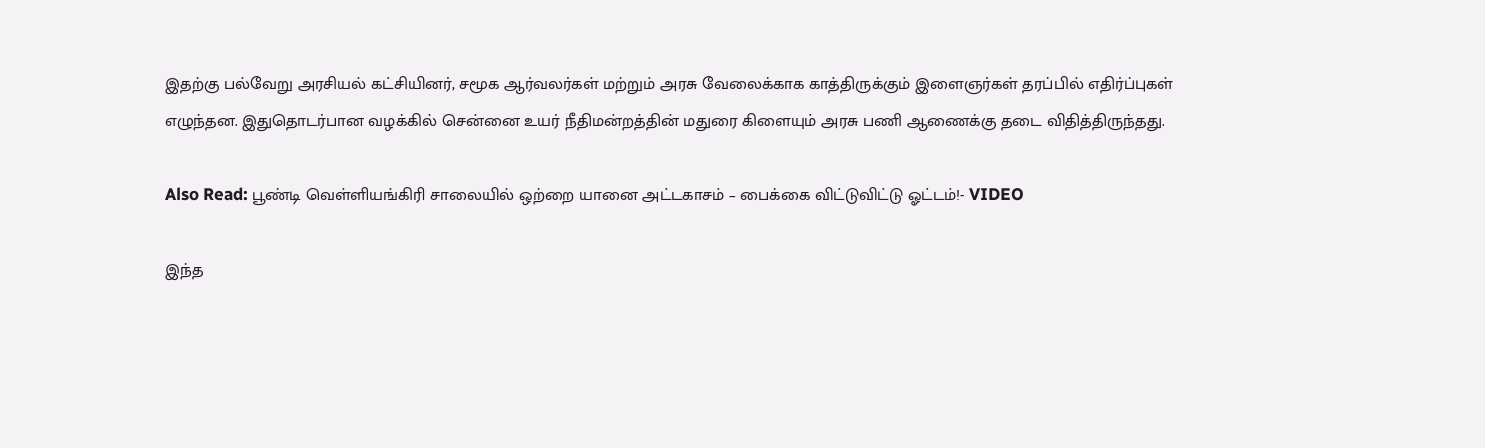இதற்கு பல்வேறு அரசியல் கட்சியினர், சமூக ஆர்வலர்கள் மற்றும் அரசு வேலைக்காக காத்திருக்கும் இளைஞர்கள் தரப்பில் எதிர்ப்புகள் எழுந்தன. இதுதொடர்பான வழக்கில் சென்னை உயர் நீதிமன்றத்தின் மதுரை கிளையும் அரசு பணி ஆணைக்கு தடை விதித்திருந்தது.

Also Read: பூண்டி வெள்ளியங்கிரி சாலையில் ஒற்றை யானை அட்டகாசம் – பைக்கை விட்டுவிட்டு ஓட்டம்!- VIDEO

இந்த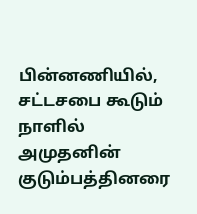பின்னணியில், சட்டசபை கூடும் நாளில் அமுதனின் குடும்பத்தினரை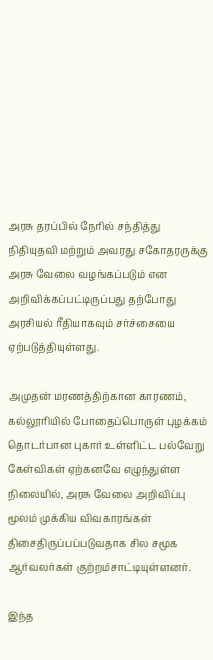அரசு தரப்பில் நேரில் சந்தித்து நிதியுதவி மற்றும் அவரது சகோதரருக்கு அரசு வேலை வழங்கப்படும் என அறிவிக்கப்பட்டிருப்பது தற்போது அரசியல் ரீதியாகவும் சர்ச்சையை ஏற்படுத்தியுள்ளது.

அமுதன் மரணத்திற்கான காரணம், கல்லூரியில் போதைப்பொருள் புழக்கம் தொடர்பான புகார் உள்ளிட்ட பல்வேறு கேள்விகள் ஏற்கனவே எழுந்துள்ள நிலையில், அரசு வேலை அறிவிப்பு மூலம் முக்கிய விவகாரங்கள் திசைதிருப்பப்படுவதாக சில சமூக ஆர்வலர்கள் குற்றம்சாட்டியுள்ளனர்.

இந்த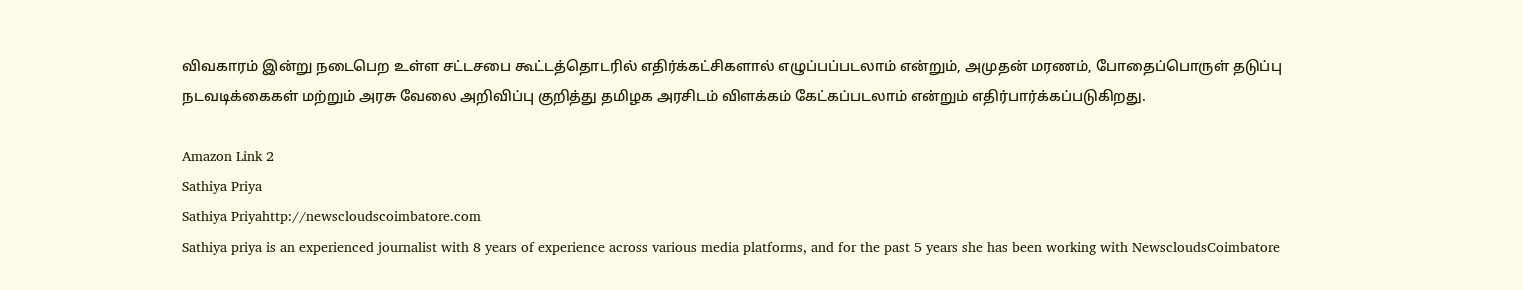விவகாரம் இன்று நடைபெற உள்ள சட்டசபை கூட்டத்தொடரில் எதிர்க்கட்சிகளால் எழுப்பப்படலாம் என்றும், அமுதன் மரணம், போதைப்பொருள் தடுப்பு நடவடிக்கைகள் மற்றும் அரசு வேலை அறிவிப்பு குறித்து தமிழக அரசிடம் விளக்கம் கேட்கப்படலாம் என்றும் எதிர்பார்க்கப்படுகிறது.

Amazon Link 2
Sathiya Priya
Sathiya Priyahttp://newscloudscoimbatore.com
Sathiya priya is an experienced journalist with 8 years of experience across various media platforms, and for the past 5 years she has been working with NewscloudsCoimbatore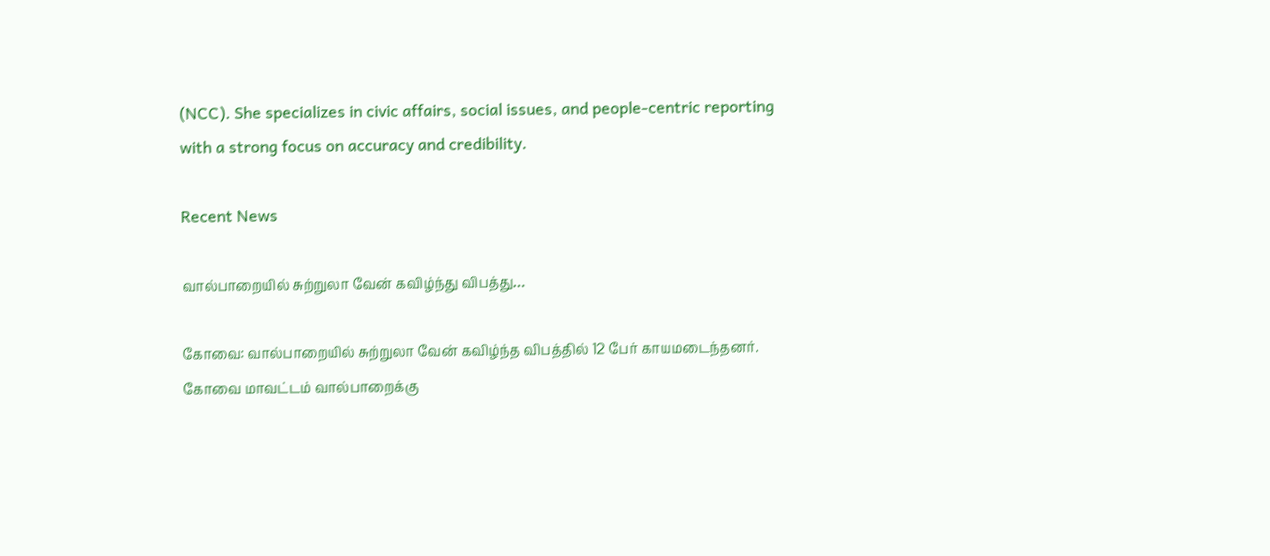(NCC). She specializes in civic affairs, social issues, and people-centric reporting with a strong focus on accuracy and credibility.

Recent News

வால்பாறையில் சுற்றுலா வேன் கவிழ்ந்து விபத்து…

கோவை: வால்பாறையில் சுற்றுலா வேன் கவிழ்ந்த விபத்தில் 12 பேர் காயமடைந்தனர். கோவை மாவட்டம் வால்பாறைக்கு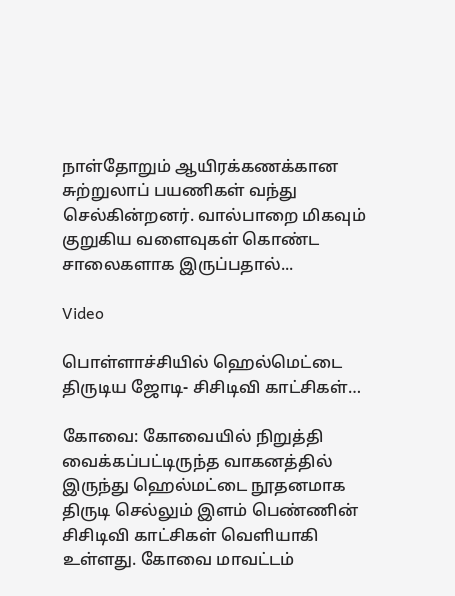நாள்தோறும் ஆயிரக்கணக்கான சுற்றுலாப் பயணிகள் வந்து செல்கின்றனர். வால்பாறை மிகவும் குறுகிய வளைவுகள் கொண்ட சாலைகளாக இருப்பதால்...

Video

பொள்ளாச்சியில் ஹெல்மெட்டை திருடிய ஜோடி- சிசிடிவி காட்சிகள்…

கோவை: கோவையில் நிறுத்தி வைக்கப்பட்டிருந்த வாகனத்தில் இருந்து ஹெல்மட்டை நூதனமாக திருடி செல்லும் இளம் பெண்ணின் சிசிடிவி காட்சிகள் வெளியாகி உள்ளது. கோவை மாவட்டம்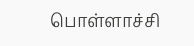பொள்ளாச்சி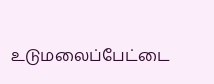உடுமலைப்பேட்டை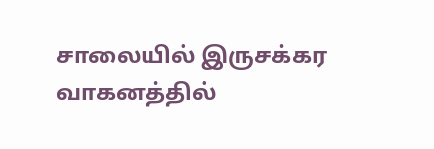சாலையில் இருசக்கர வாகனத்தில்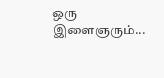ஒரு இளைஞரும்...